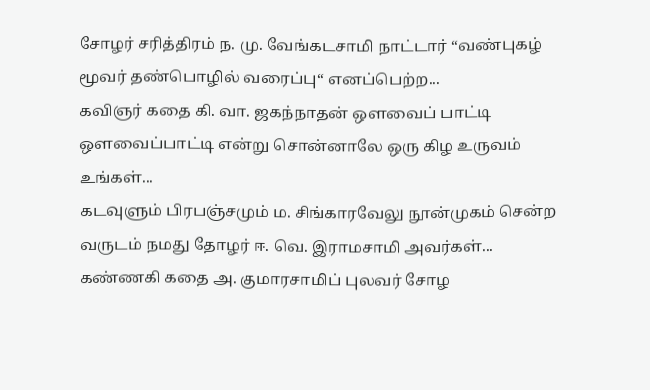சோழர் சரித்திரம் ந. மு. வேங்கடசாமி நாட்டார் “வண்புகழ் மூவர் தண்பொழில் வரைப்பு“ எனப்பெற்ற...
கவிஞர் கதை கி. வா. ஜகந்நாதன் ஒளவைப் பாட்டி ஒளவைப்பாட்டி என்று சொன்னாலே ஒரு கிழ உருவம் உங்கள்...
கடவுளும் பிரபஞ்சமும் ம. சிங்காரவேலு நூன்முகம் சென்ற வருடம் நமது தோழர் ஈ. வெ. இராமசாமி அவர்கள்...
கண்ணகி கதை அ. குமாரசாமிப் புலவர் சோழ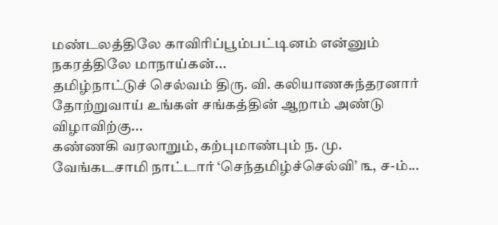மண்டலத்திலே காவிரிப்பூம்பட்டினம் என்னும் நகரத்திலே மாநாய்கன்...
தமிழ்நாட்டுச் செல்வம் திரு. வி. கலியாணசுந்தரனார் தோற்றுவாய் உங்கள் சங்கத்தின் ஆறாம் அண்டு விழாவிற்கு...
கண்ணகி வரலாறும், கற்புமாண்பும் ந. மு. வேங்கடசாமி நாட்டார் ‘செந்தமிழ்ச்செல்வி’ ௩, ச-ம்...